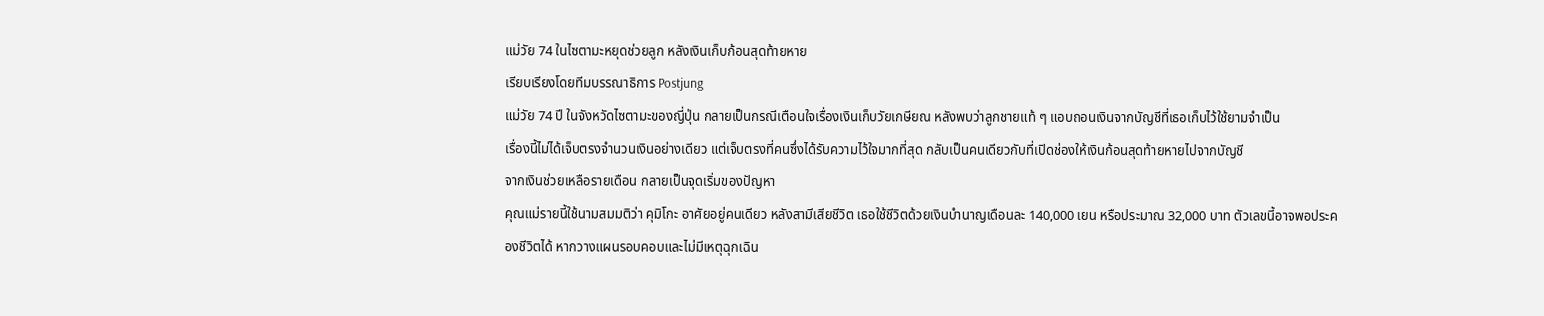แม่วัย 74 ในไซตามะหยุดช่วยลูก หลังเงินเก็บก้อนสุดท้ายหาย
เรียบเรียงโดยทีมบรรณาธิการ Postjung
แม่วัย 74 ปี ในจังหวัดไซตามะของญี่ปุ่น กลายเป็นกรณีเตือนใจเรื่องเงินเก็บวัยเกษียณ หลังพบว่าลูกชายแท้ ๆ แอบถอนเงินจากบัญชีที่เธอเก็บไว้ใช้ยามจำเป็น
เรื่องนี้ไม่ได้เจ็บตรงจำนวนเงินอย่างเดียว แต่เจ็บตรงที่คนซึ่งได้รับความไว้ใจมากที่สุด กลับเป็นคนเดียวกับที่เปิดช่องให้เงินก้อนสุดท้ายหายไปจากบัญชี
จากเงินช่วยเหลือรายเดือน กลายเป็นจุดเริ่มของปัญหา
คุณแม่รายนี้ใช้นามสมมติว่า คุมิโกะ อาศัยอยู่คนเดียว หลังสามีเสียชีวิต เธอใช้ชีวิตด้วยเงินบำนาญเดือนละ 140,000 เยน หรือประมาณ 32,000 บาท ตัวเลขนี้อาจพอประคองชีวิตได้ หากวางแผนรอบคอบและไม่มีเหตุฉุกเฉิน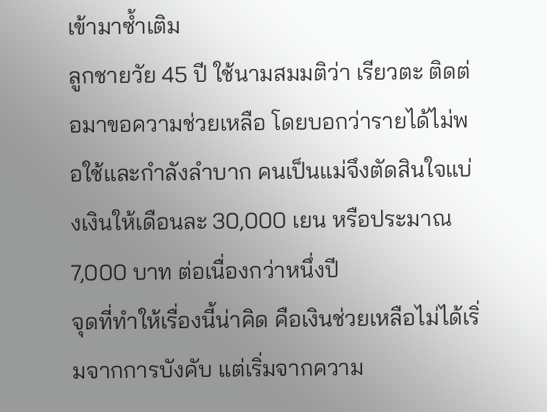เข้ามาซ้ำเติม
ลูกชายวัย 45 ปี ใช้นามสมมติว่า เรียวตะ ติดต่อมาขอความช่วยเหลือ โดยบอกว่ารายได้ไม่พอใช้และกำลังลำบาก คนเป็นแม่จึงตัดสินใจแบ่งเงินให้เดือนละ 30,000 เยน หรือประมาณ 7,000 บาท ต่อเนื่องกว่าหนึ่งปี
จุดที่ทำให้เรื่องนี้น่าคิด คือเงินช่วยเหลือไม่ได้เริ่มจากการบังคับ แต่เริ่มจากความ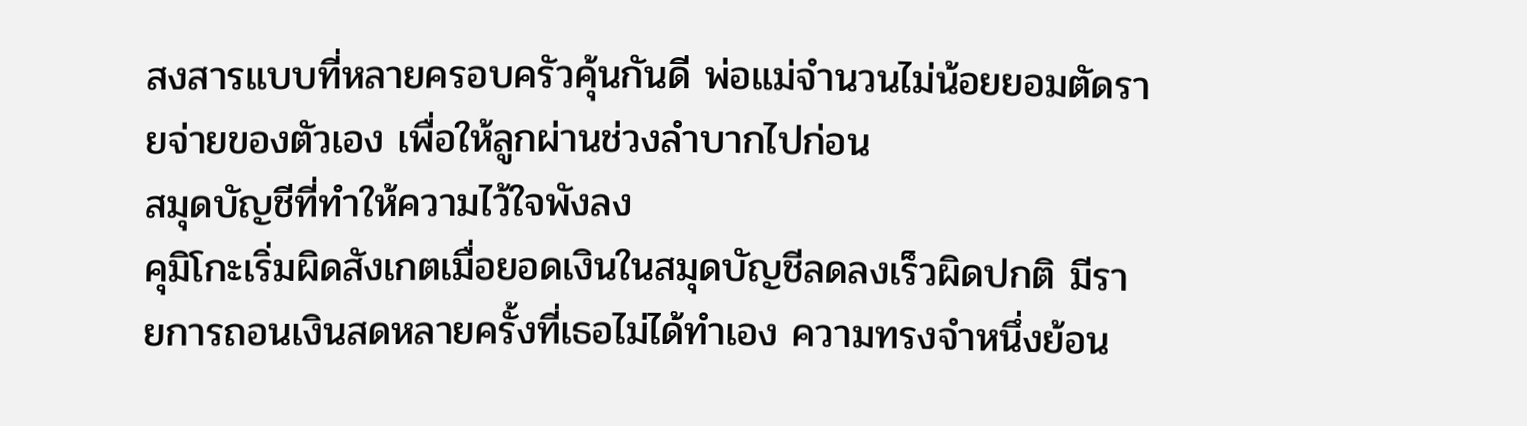สงสารแบบที่หลายครอบครัวคุ้นกันดี พ่อแม่จำนวนไม่น้อยยอมตัดรายจ่ายของตัวเอง เพื่อให้ลูกผ่านช่วงลำบากไปก่อน
สมุดบัญชีที่ทำให้ความไว้ใจพังลง
คุมิโกะเริ่มผิดสังเกตเมื่อยอดเงินในสมุดบัญชีลดลงเร็วผิดปกติ มีรายการถอนเงินสดหลายครั้งที่เธอไม่ได้ทำเอง ความทรงจำหนึ่งย้อน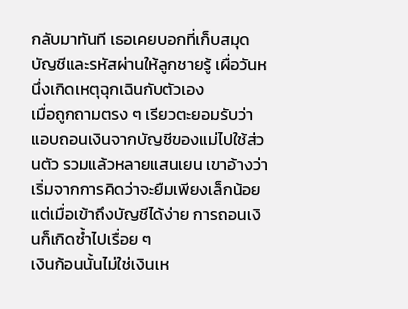กลับมาทันที เธอเคยบอกที่เก็บสมุดบัญชีและรหัสผ่านให้ลูกชายรู้ เผื่อวันหนึ่งเกิดเหตุฉุกเฉินกับตัวเอง
เมื่อถูกถามตรง ๆ เรียวตะยอมรับว่าแอบถอนเงินจากบัญชีของแม่ไปใช้ส่วนตัว รวมแล้วหลายแสนเยน เขาอ้างว่าเริ่มจากการคิดว่าจะยืมเพียงเล็กน้อย แต่เมื่อเข้าถึงบัญชีได้ง่าย การถอนเงินก็เกิดซ้ำไปเรื่อย ๆ
เงินก้อนนั้นไม่ใช่เงินเห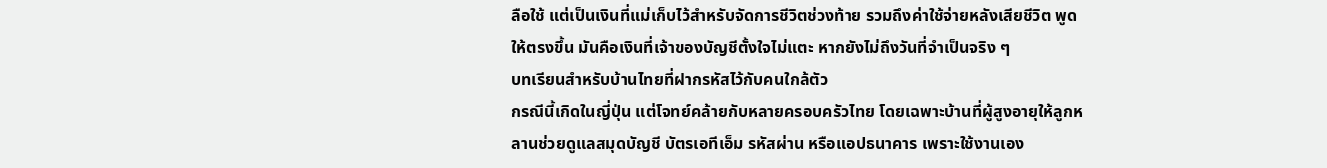ลือใช้ แต่เป็นเงินที่แม่เก็บไว้สำหรับจัดการชีวิตช่วงท้าย รวมถึงค่าใช้จ่ายหลังเสียชีวิต พูดให้ตรงขึ้น มันคือเงินที่เจ้าของบัญชีตั้งใจไม่แตะ หากยังไม่ถึงวันที่จำเป็นจริง ๆ
บทเรียนสำหรับบ้านไทยที่ฝากรหัสไว้กับคนใกล้ตัว
กรณีนี้เกิดในญี่ปุ่น แต่โจทย์คล้ายกับหลายครอบครัวไทย โดยเฉพาะบ้านที่ผู้สูงอายุให้ลูกหลานช่วยดูแลสมุดบัญชี บัตรเอทีเอ็ม รหัสผ่าน หรือแอปธนาคาร เพราะใช้งานเอง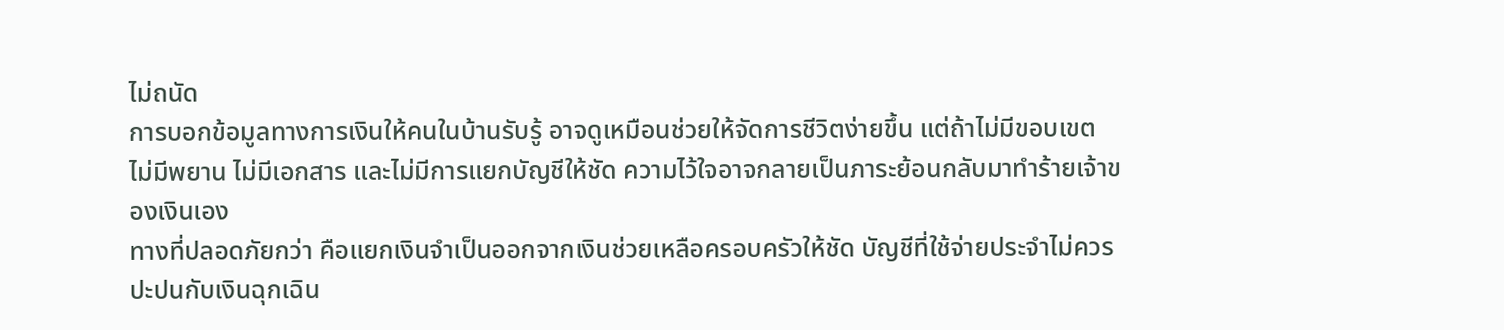ไม่ถนัด
การบอกข้อมูลทางการเงินให้คนในบ้านรับรู้ อาจดูเหมือนช่วยให้จัดการชีวิตง่ายขึ้น แต่ถ้าไม่มีขอบเขต ไม่มีพยาน ไม่มีเอกสาร และไม่มีการแยกบัญชีให้ชัด ความไว้ใจอาจกลายเป็นภาระย้อนกลับมาทำร้ายเจ้าของเงินเอง
ทางที่ปลอดภัยกว่า คือแยกเงินจำเป็นออกจากเงินช่วยเหลือครอบครัวให้ชัด บัญชีที่ใช้จ่ายประจำไม่ควรปะปนกับเงินฉุกเฉิน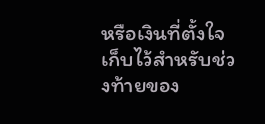หรือเงินที่ตั้งใจเก็บไว้สำหรับช่วงท้ายของ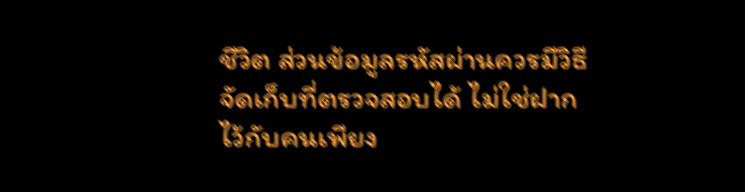ชีวิต ส่วนข้อมูลรหัสผ่านควรมีวิธีจัดเก็บที่ตรวจสอบได้ ไม่ใช่ฝากไว้กับคนเพียง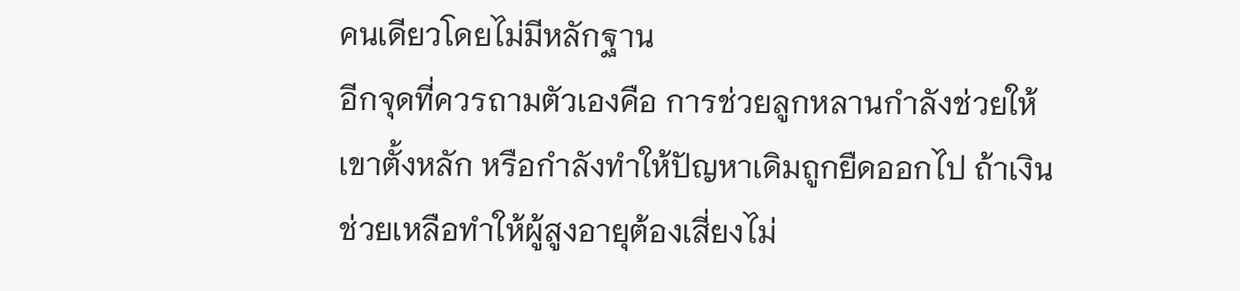คนเดียวโดยไม่มีหลักฐาน
อีกจุดที่ควรถามตัวเองคือ การช่วยลูกหลานกำลังช่วยให้เขาตั้งหลัก หรือกำลังทำให้ปัญหาเดิมถูกยืดออกไป ถ้าเงินช่วยเหลือทำให้ผู้สูงอายุต้องเสี่ยงไม่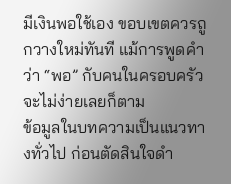มีเงินพอใช้เอง ขอบเขตควรถูกวางใหม่ทันที แม้การพูดคำว่า “พอ” กับคนในครอบครัวจะไม่ง่ายเลยก็ตาม
ข้อมูลในบทความเป็นแนวทางทั่วไป ก่อนตัดสินใจดำ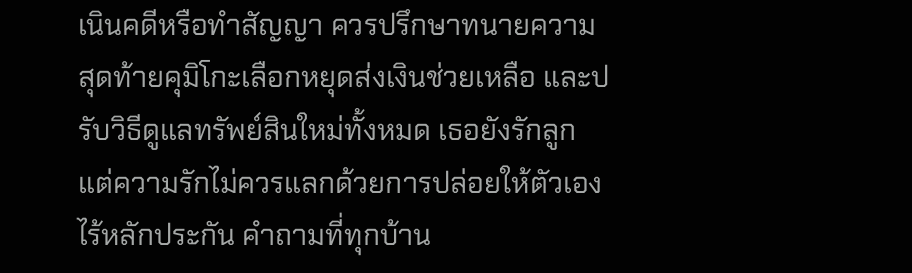เนินคดีหรือทำสัญญา ควรปรึกษาทนายความ
สุดท้ายคุมิโกะเลือกหยุดส่งเงินช่วยเหลือ และปรับวิธีดูแลทรัพย์สินใหม่ทั้งหมด เธอยังรักลูก แต่ความรักไม่ควรแลกด้วยการปล่อยให้ตัวเองไร้หลักประกัน คำถามที่ทุกบ้าน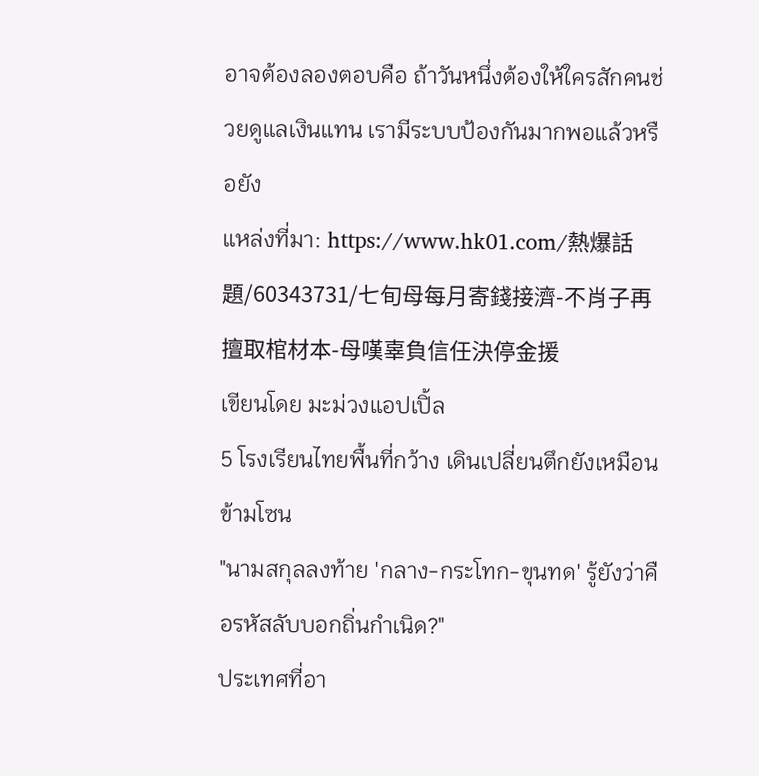อาจต้องลองตอบคือ ถ้าวันหนึ่งต้องให้ใครสักคนช่วยดูแลเงินแทน เรามีระบบป้องกันมากพอแล้วหรือยัง
แหล่งที่มา: https://www.hk01.com/熱爆話題/60343731/七旬母每月寄錢接濟-不肖子再擅取棺材本-母嘆辜負信任決停金援
เขียนโดย มะม่วงแอปเปิ้ล
5 โรงเรียนไทยพื้นที่กว้าง เดินเปลี่ยนตึกยังเหมือนข้ามโซน
"นามสกุลลงท้าย 'กลาง-กระโทก-ขุนทด' รู้ยังว่าคือรหัสลับบอกถิ่นกำเนิด?"
ประเทศที่อา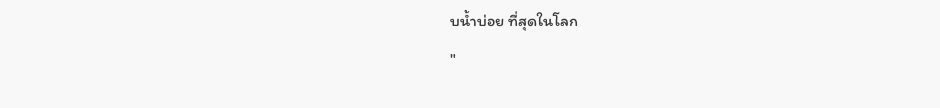บน้ำบ่อย ที่สุดในโลก
"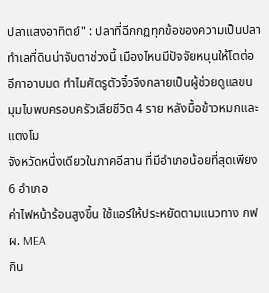ปลาแสงอาทิตย์" : ปลาที่ฉีกกฏทุกข้อของความเป็นปลา
ทำเลที่ดินน่าจับตาช่วงนี้ เมืองไหนมีปัจจัยหนุนให้โตต่อ
อีกาอาบมด ทำไมศัตรูตัวจิ๋วจึงกลายเป็นผู้ช่วยดูแลขน
มุมไบพบครอบครัวเสียชีวิต 4 ราย หลังมื้อข้าวหมกและแตงโม
จังหวัดหนึ่งเดียวในภาคอีสาน ที่มีอำเภอน้อยที่สุดเพียง 6 อำเภอ
ค่าไฟหน้าร้อนสูงขึ้น ใช้แอร์ให้ประหยัดตามแนวทาง กฟผ. MEA
กิน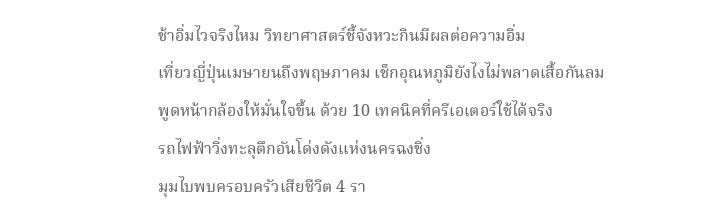ช้าอิ่มไวจริงไหม วิทยาศาสตร์ชี้จังหวะกินมีผลต่อความอิ่ม
เที่ยวญี่ปุ่นเมษายนถึงพฤษภาคม เช็กอุณหภูมิยังไงไม่พลาดเสื้อกันลม
พูดหน้ากล้องให้มั่นใจขึ้น ด้วย 10 เทคนิคที่ครีเอเตอร์ใช้ได้จริง
รถไฟฟ้าวิ่งทะลุตึกอันโด่งดังแห่งนครฉงชิ่ง
มุมไบพบครอบครัวเสียชีวิต 4 รา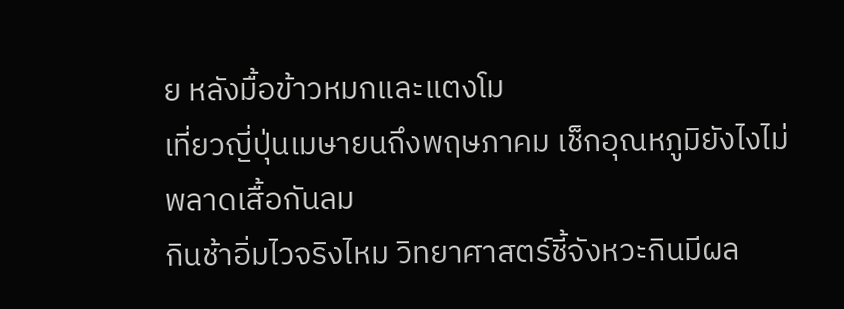ย หลังมื้อข้าวหมกและแตงโม
เที่ยวญี่ปุ่นเมษายนถึงพฤษภาคม เช็กอุณหภูมิยังไงไม่พลาดเสื้อกันลม
กินช้าอิ่มไวจริงไหม วิทยาศาสตร์ชี้จังหวะกินมีผล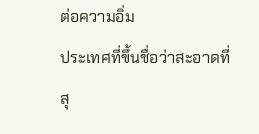ต่อความอิ่ม
ประเทศที่ขึ้นชื่อว่าสะอาดที่สุ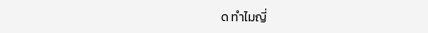ด ทำไมญี่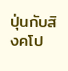ปุ่นกับสิงคโป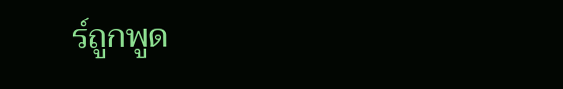ร์ถูกพูด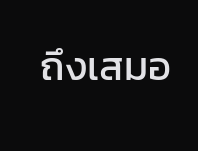ถึงเสมอ